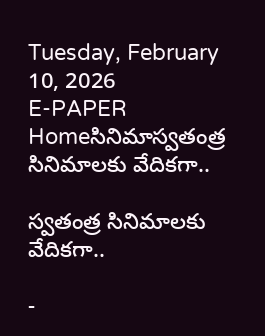Tuesday, February 10, 2026
E-PAPER
Homeసినిమాస్వతంత్ర సినిమాలకు వేదికగా..

స్వతంత్ర సినిమాలకు వేదికగా..

-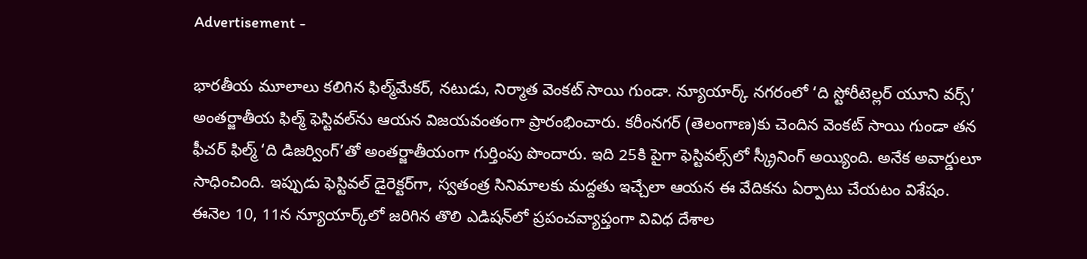Advertisement -

భారతీయ మూలాలు కలిగిన ఫిల్మ్‌మేకర్‌, నటుడు, నిర్మాత వెంకట్‌ సాయి గుండా. న్యూయార్క్‌ నగరంలో ‘ది స్టోరీటెల్లర్‌ యూని వర్స్‌’ అంతర్జాతీయ ఫిల్మ్‌ ఫెస్టివల్‌ను ఆయన విజయవంతంగా ప్రారంభించారు. కరీంనగర్‌ (తెలంగాణ)కు చెందిన వెంకట్‌ సాయి గుండా తన ఫీచర్‌ ఫిల్మ్‌ ‘ది డిజర్వింగ్‌’తో అంతర్జాతీయంగా గుర్తింపు పొందారు. ఇది 25కి పైగా ఫెస్టివల్స్‌లో స్క్రీనింగ్‌ అయ్యింది. అనేక అవార్డులూ సాధించింది. ఇప్పుడు ఫెస్టివల్‌ డైరెక్టర్‌గా, స్వతంత్ర సినిమాలకు మద్దతు ఇచ్చేలా ఆయన ఈ వేదికను ఏర్పాటు చేయటం విశేషం.
ఈనెల 10, 11న న్యూయార్క్‌లో జరిగిన తొలి ఎడిషన్‌లో ప్రపంచవ్యాప్తంగా వివిధ దేశాల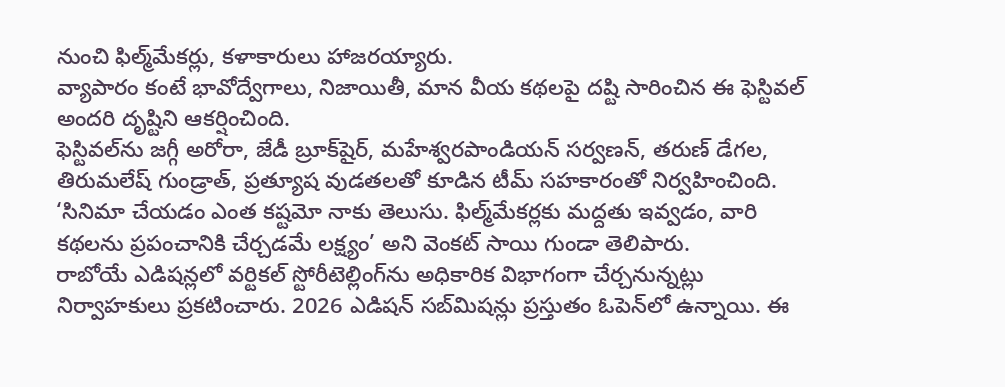నుంచి ఫిల్మ్‌మేకర్లు, కళాకారులు హాజరయ్యారు.
వ్యాపారం కంటే భావోద్వేగాలు, నిజాయితీ, మాన వీయ కథలపై దష్టి సారించిన ఈ ఫెస్టివల్‌ అందరి దృష్టిని ఆకర్షించింది.
ఫెస్టివల్‌ను జగ్గీ అరోరా, జేడీ బ్రూక్‌షైర్‌, మహేశ్వరపాండియన్‌ సర్వణన్‌, తరుణ్‌ డేగల, తిరుమలేష్‌ గుండ్రాత్‌, ప్రత్యూష వుడతలతో కూడిన టీమ్‌ సహకారంతో నిర్వహించింది.
‘సినిమా చేయడం ఎంత కష్టమో నాకు తెలుసు. ఫిల్మ్‌మేకర్లకు మద్దతు ఇవ్వడం, వారి కథలను ప్రపంచానికి చేర్చడమే లక్ష్యం’ అని వెంకట్‌ సాయి గుండా తెలిపారు.
రాబోయే ఎడిషన్లలో వర్టికల్‌ స్టోరీటెల్లింగ్‌ను అధికారిక విభాగంగా చేర్చనున్నట్లు నిర్వాహకులు ప్రకటించారు. 2026 ఎడిషన్‌ సబ్‌మిషన్లు ప్రస్తుతం ఓపెన్‌లో ఉన్నాయి. ఈ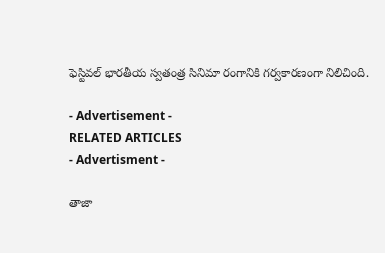ఫెస్టివల్‌ భారతీయ స్వతంత్ర సినిమా రంగానికి గర్వకారణంగా నిలిచింది.

- Advertisement -
RELATED ARTICLES
- Advertisment -

తాజా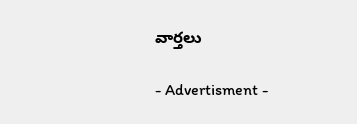వార్తలు

- Advertisment -